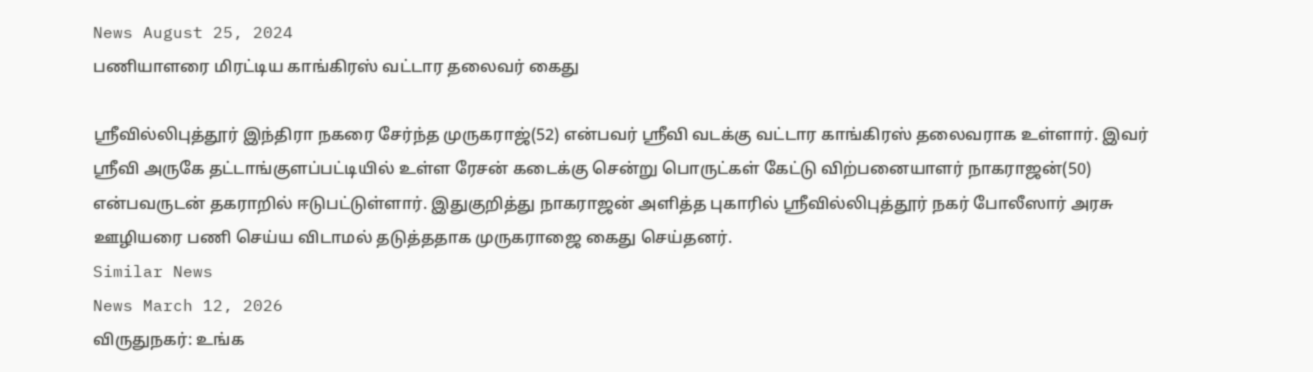News August 25, 2024
பணியாளரை மிரட்டிய காங்கிரஸ் வட்டார தலைவர் கைது

ஶ்ரீவில்லிபுத்தூர் இந்திரா நகரை சேர்ந்த முருகராஜ்(52) என்பவர் ஸ்ரீவி வடக்கு வட்டார காங்கிரஸ் தலைவராக உள்ளார். இவர் ஶ்ரீவி அருகே தட்டாங்குளப்பட்டியில் உள்ள ரேசன் கடைக்கு சென்று பொருட்கள் கேட்டு விற்பனையாளர் நாகராஜன்(50) என்பவருடன் தகராறில் ஈடுபட்டுள்ளார். இதுகுறித்து நாகராஜன் அளித்த புகாரில் ஶ்ரீவில்லிபுத்தூர் நகர் போலீஸார் அரசு ஊழியரை பணி செய்ய விடாமல் தடுத்ததாக முருகராஜை கைது செய்தனர்.
Similar News
News March 12, 2026
விருதுநகர்: உங்க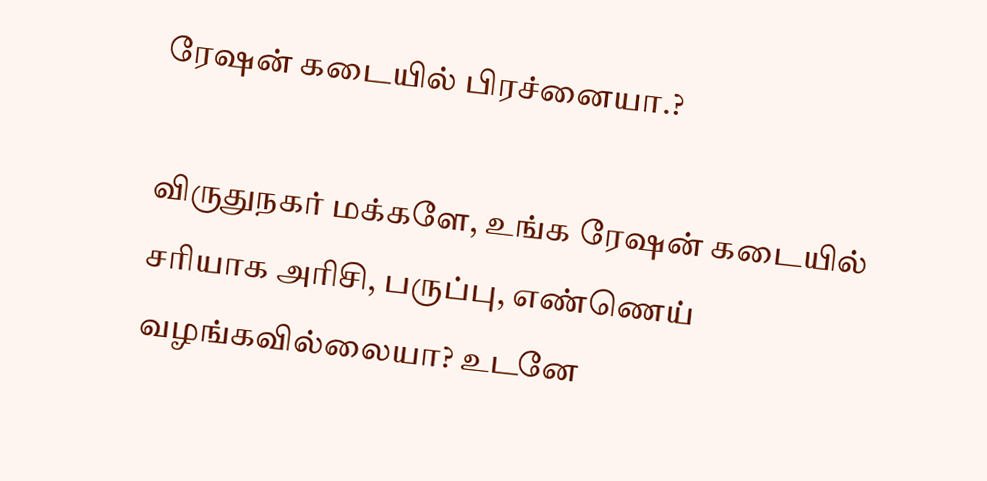ரேஷன் கடையில் பிரச்னையா.?

விருதுநகர் மக்களே, உங்க ரேஷன் கடையில் சரியாக அரிசி, பருப்பு, எண்ணெய் வழங்கவில்லையா? உடனே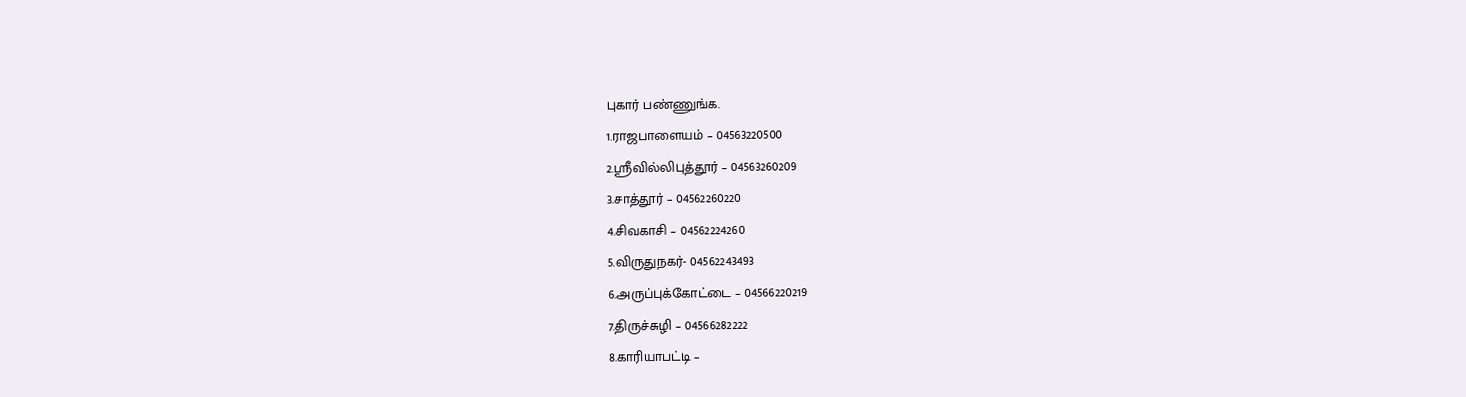புகார் பண்ணுங்க.
1.ராஜபாளையம் – 04563220500
2.ஸ்ரீவில்லிபுத்தூர் – 04563260209
3.சாத்தூர் – 04562260220
4.சிவகாசி – 04562224260
5.விருதுநகர்- 04562243493
6.அருப்புக்கோட்டை – 04566220219
7.திருச்சுழி – 04566282222
8.காரியாபட்டி –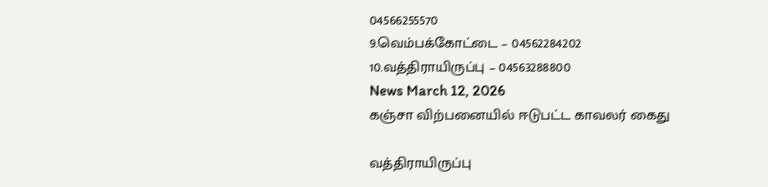04566255570
9.வெம்பக்கோட்டை – 04562284202
10.வத்திராயிருப்பு – 04563288800
News March 12, 2026
கஞ்சா விற்பனையில் ஈடுபட்ட காவலர் கைது

வத்திராயிருப்பு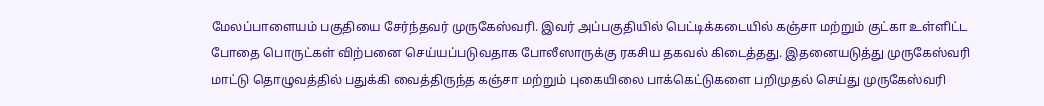மேலப்பாளையம் பகுதியை சேர்ந்தவர் முருகேஸ்வரி. இவர் அப்பகுதியில் பெட்டிக்கடையில் கஞ்சா மற்றும் குட்கா உள்ளிட்ட போதை பொருட்கள் விற்பனை செய்யப்படுவதாக போலீஸாருக்கு ரகசிய தகவல் கிடைத்தது. இதனையடுத்து முருகேஸ்வரி மாட்டு தொழுவத்தில் பதுக்கி வைத்திருந்த கஞ்சா மற்றும் புகையிலை பாக்கெட்டுகளை பறிமுதல் செய்து முருகேஸ்வரி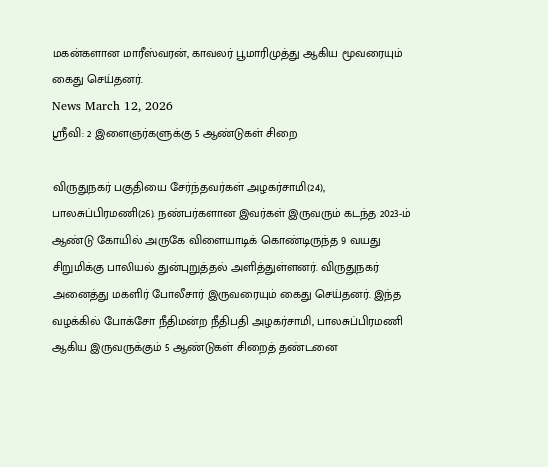மகன்களான மாரீஸ்வரன், காவலர் பூமாரிமுத்து ஆகிய மூவரையும் கைது செய்தனர்.
News March 12, 2026
ஸ்ரீவி: 2 இளைஞர்களுக்கு 5 ஆண்டுகள் சிறை

விருதுநகர் பகுதியை சேர்ந்தவர்கள் அழகர்சாமி(24), பாலசுப்பிரமணி(26). நண்பர்களான இவர்கள் இருவரும் கடந்த 2023-ம் ஆண்டு கோயில் அருகே விளையாடிக் கொண்டிருந்த 9 வயது சிறுமிக்கு பாலியல் துன்புறுத்தல் அளித்துள்ளனர். விருதுநகர் அனைத்து மகளிர் போலீசார் இருவரையும் கைது செய்தனர். இந்த வழக்கில் போக்சோ நீதிமன்ற நீதிபதி அழகர்சாமி, பாலசுப்பிரமணி ஆகிய இருவருக்கும் 5 ஆண்டுகள் சிறைத் தண்டனை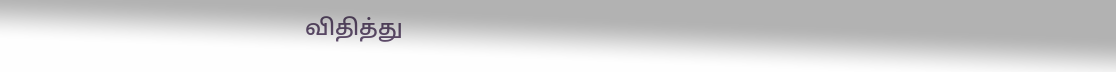விதித்து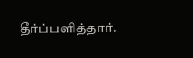தீர்ப்பளித்தார்.